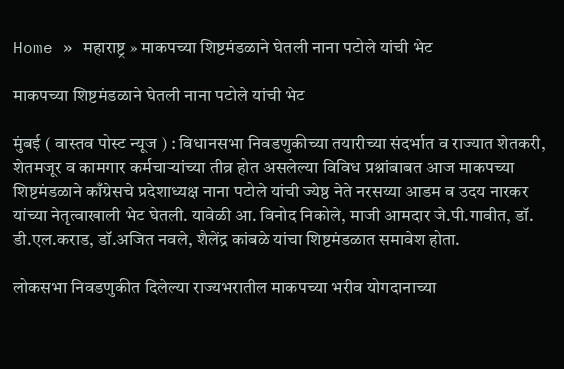Home » महाराष्ट्र » माकपच्या शिष्टमंडळाने घेतली नाना पटोले यांची भेट

माकपच्या शिष्टमंडळाने घेतली नाना पटोले यांची भेट

मुंबई ( वास्तव पोस्ट न्यूज ) : विधानसभा निवडणुकीच्या तयारीच्या संदर्भात व राज्यात शेतकरी, शेतमजूर व कामगार कर्मचाऱ्यांच्या तीव्र होत असलेल्या विविध प्रश्नांबाबत आज माकपच्या शिष्टमंडळाने काँग्रेसचे प्रदेशाध्यक्ष नाना पटोले यांची ज्येष्ठ नेते नरसय्या आडम व उदय नारकर यांच्या नेतृत्वाखाली भेट घेतली. यावेळी आ. विनोद निकोले, माजी आमदार जे.पी.गावीत, डॉ. डी.एल.कराड, डॉ.अजित नवले, शैलेंद्र कांबळे यांचा शिष्टमंडळात समावेश होता.

लोकसभा निवडणुकीत दिलेल्या राज्यभरातील माकपच्या भरीव योगदानाच्या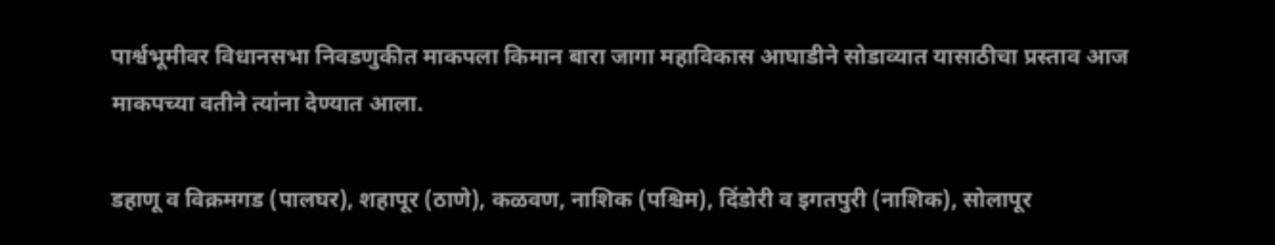पार्श्वभूमीवर विधानसभा निवडणुकीत माकपला किमान बारा जागा महाविकास आघाडीने सोडाव्यात यासाठीचा प्रस्ताव आज माकपच्या वतीने त्यांना देण्यात आला.

डहाणू व विक्रमगड (पालघर), शहापूर (ठाणे), कळवण, नाशिक (पश्चिम), दिंडोरी व इगतपुरी (नाशिक), सोलापूर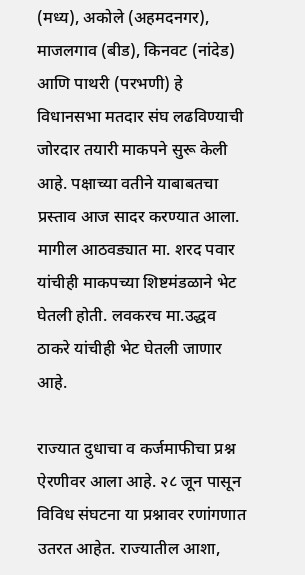(मध्य), अकोले (अहमदनगर), माजलगाव (बीड), किनवट (नांदेड) आणि पाथरी (परभणी) हे विधानसभा मतदार संघ लढविण्याची जोरदार तयारी माकपने सुरू केली आहे. पक्षाच्या वतीने याबाबतचा प्रस्ताव आज सादर करण्यात आला. मागील आठवड्यात मा. शरद पवार यांचीही माकपच्या शिष्टमंडळाने भेट घेतली होती. लवकरच मा.उद्धव ठाकरे यांचीही भेट घेतली जाणार आहे.

राज्यात दुधाचा व कर्जमाफीचा प्रश्न ऐरणीवर आला आहे. २८ जून पासून विविध संघटना या प्रश्नावर रणांगणात उतरत आहेत. राज्यातील आशा,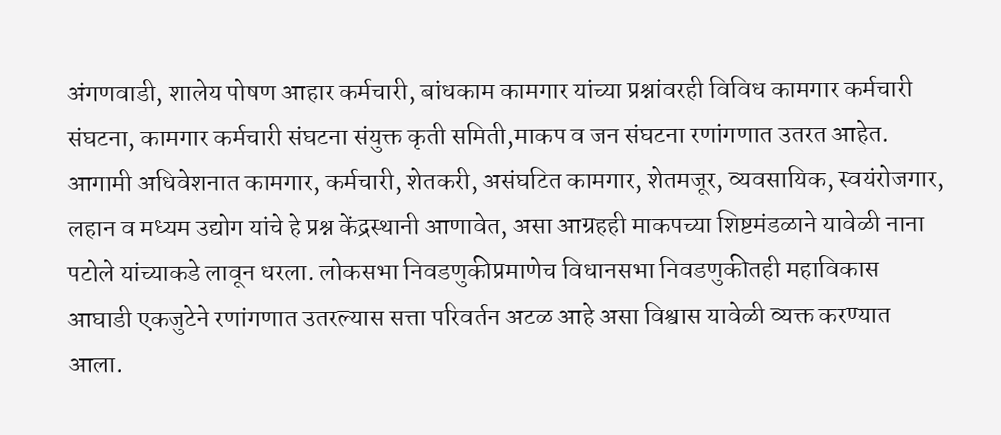अंगणवाडी, शालेय पोषण आहार कर्मचारी, बांधकाम कामगार यांच्या प्रश्नांवरही विविध कामगार कर्मचारी संघटना, कामगार कर्मचारी संघटना संयुक्त कृती समिती,माकप व जन संघटना रणांगणात उतरत आहेत. आगामी अधिवेशनात कामगार, कर्मचारी, शेतकरी, असंघटित कामगार, शेतमजूर, व्यवसायिक, स्वयंरोजगार, लहान व मध्यम उद्योग यांचे हे प्रश्न केंद्रस्थानी आणावेत, असा आग्रहही माकपच्या शिष्टमंडळाने यावेळी नाना पटोले यांच्याकडे लावून धरला. लोकसभा निवडणुकीप्रमाणेच विधानसभा निवडणुकीतही महाविकास आघाडी एकजुटेने रणांगणात उतरल्यास सत्ता परिवर्तन अटळ आहे असा विश्वास यावेळी व्यक्त करण्यात आला.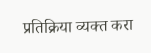प्रतिक्रिया व्यक्त करा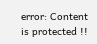error: Content is protected !!